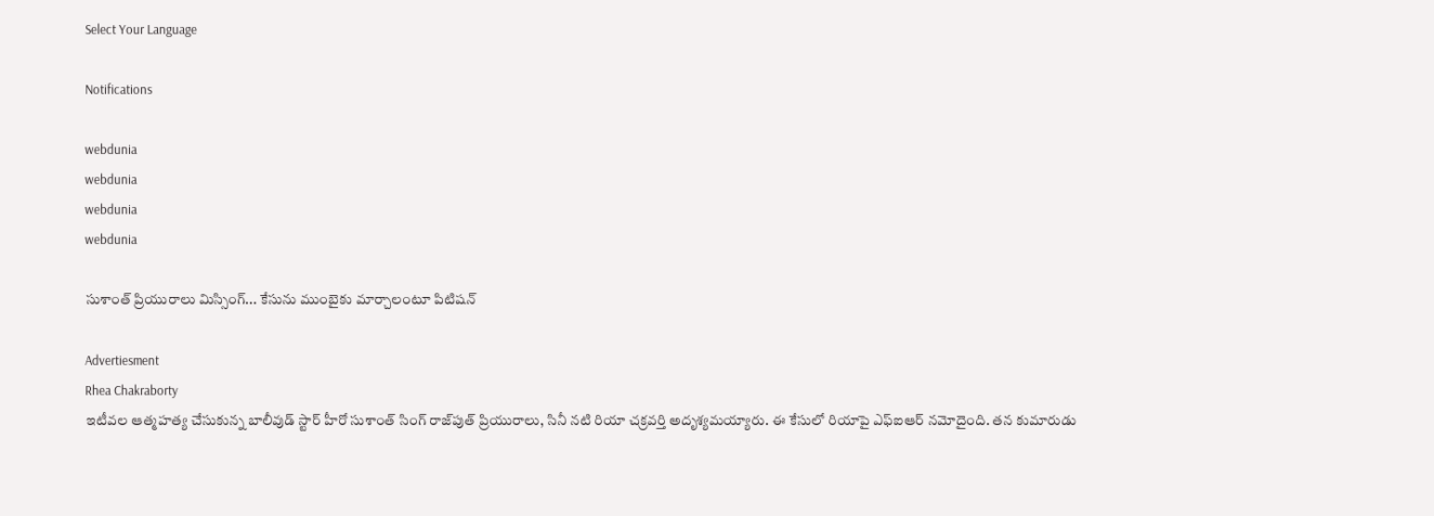Select Your Language

Notifications

webdunia
webdunia
webdunia
webdunia

సుశాంత్ ప్రియురాలు మిస్సింగ్... కేసును ముంబైకు మార్చాలంటూ పిటిషన్

Advertiesment
Rhea Chakraborty
ఇటీవల ఆత్మహత్య చేసుకున్న బాలీవుడ్ స్టార్ హీరో సుశాంత్ సింగ్ రాజ్‌పుత్ ప్రియురాలు, సినీ నటి రియా చక్రవర్తి అదృశ్యమయ్యారు. ఈ కేసులో రియాపై ఎఫ్ఐఆర్ నమోదైంది. తన కుమారుడు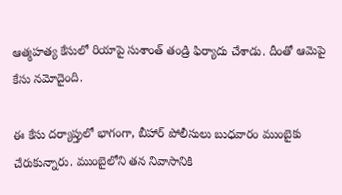ఆత్మహత్య కేసులో రియాపై సుశాంత్ తండ్రి ఫిర్యాదు చేశాడు. దీంతో ఆమెపై కేసు నమోదైంది.

ఈ కేసు దర్యాప్తులో భాగంగా, బీహార్ పోలీసులు బుధవారం ముంబైకు చేరుకున్నారు. ముంబైలోని తన నివాసానికి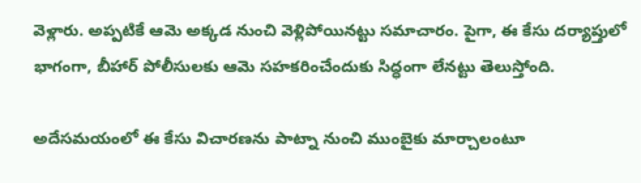వెళ్లారు. అప్పటికే ఆమె అక్కడ నుంచి వెళ్లిపోయినట్టు సమాచారం. పైగా, ఈ కేసు దర్యాప్తులో భాగంగా, బీహార్ పోలీసులకు ఆమె సహకరించేందుకు సిద్ధంగా లేనట్టు తెలుస్తోంది.

అదేసమయంలో ఈ కేసు విచారణను పాట్నా నుంచి ముంబైకు మార్చాలంటూ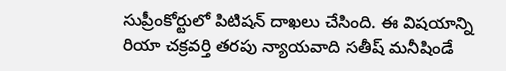సుప్రీంకోర్టులో పిటిషన్ దాఖలు చేసింది. ఈ విషయాన్ని రియా చక్రవర్తి తరపు న్యాయవాది సతీష్ మనీషిండే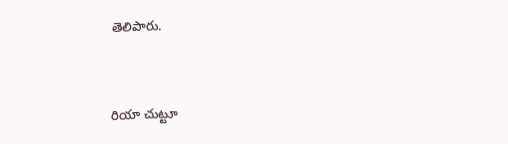తెలిపారు.


రియా చుట్టూ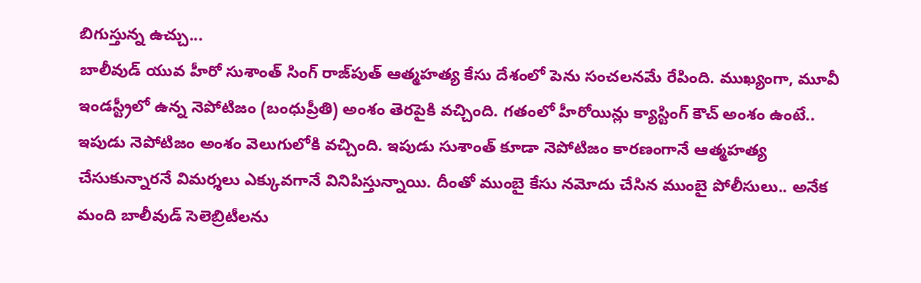బిగుస్తున్న ఉచ్చు...
బాలీవుడ్ యువ హీరో సుశాంత్ సింగ్ రాజ్‌పుత్ ఆత్మహత్య కేసు దేశంలో పెను సంచలనమే రేపింది. ముఖ్యంగా, మూవీ ఇండస్ట్రీలో ఉన్న నెపోటిజం (బంధుప్రీతి) అంశం తెరపైకి వచ్చింది. గతంలో హీరోయిన్లు క్యాస్టింగ్ కౌచ్ అంశం ఉంటే.. ఇపుడు నెపోటిజం అంశం వెలుగులోకి వచ్చింది. ఇపుడు సుశాంత్ కూడా నెపోటిజం కారణంగానే ఆత్మహత్య చేసుకున్నారనే విమర్శలు ఎక్కువగానే వినిపిస్తున్నాయి. దీంతో ముంబై కేసు నమోదు చేసిన ముంబై పోలీసులు.. అనేక మంది బాలీవుడ్ సెలెబ్రిటీలను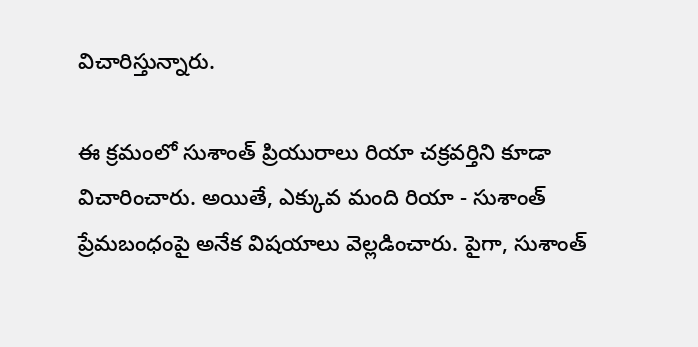విచారిస్తున్నారు.

ఈ క్రమంలో సుశాంత్ ప్రియురాలు రియా చక్రవర్తిని కూడా విచారించారు. అయితే, ఎక్కువ మంది రియా - సుశాంత్ ప్రేమబంధంపై అనేక విషయాలు వెల్లడించారు. పైగా, సుశాంత్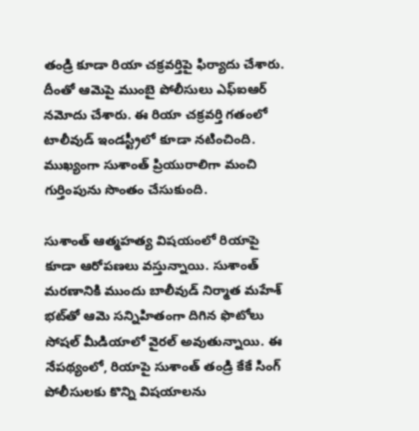తండ్రి కూడా రియా చక్రవర్తిపై ఫిర్యాదు చేశారు. దీంతో ఆమెపై ముంబై పోలీసులు ఎఫ్ఐఆర్ నమోదు చేశారు. ఈ రియా చక్రవర్తి గతంలో టాలీవుడ్ ఇండస్ట్రీలో కూడా నటించింది. ముఖ్యంగా సుశాంత్ ప్రియురాలిగా మంచి గుర్తింపును సొంతం చేసుకుంది.

సుశాంత్ ఆత్మహత్య విషయంలో రియాపై కూడా ఆరోపణలు వస్తున్నాయి. సుశాంత్ మరణానికి ముందు బాలీవుడ్ నిర్మాత మహేశ్ భట్‌తో ఆమె సన్నిహితంగా దిగిన ఫొటోలు సోషల్ మీడియాలో వైరల్ అవుతున్నాయి. ఈ నేపథ్యంలో, రియాపై సుశాంత్ తండ్రి కేకే సింగ్ పోలీసులకు కొన్ని విషయాలను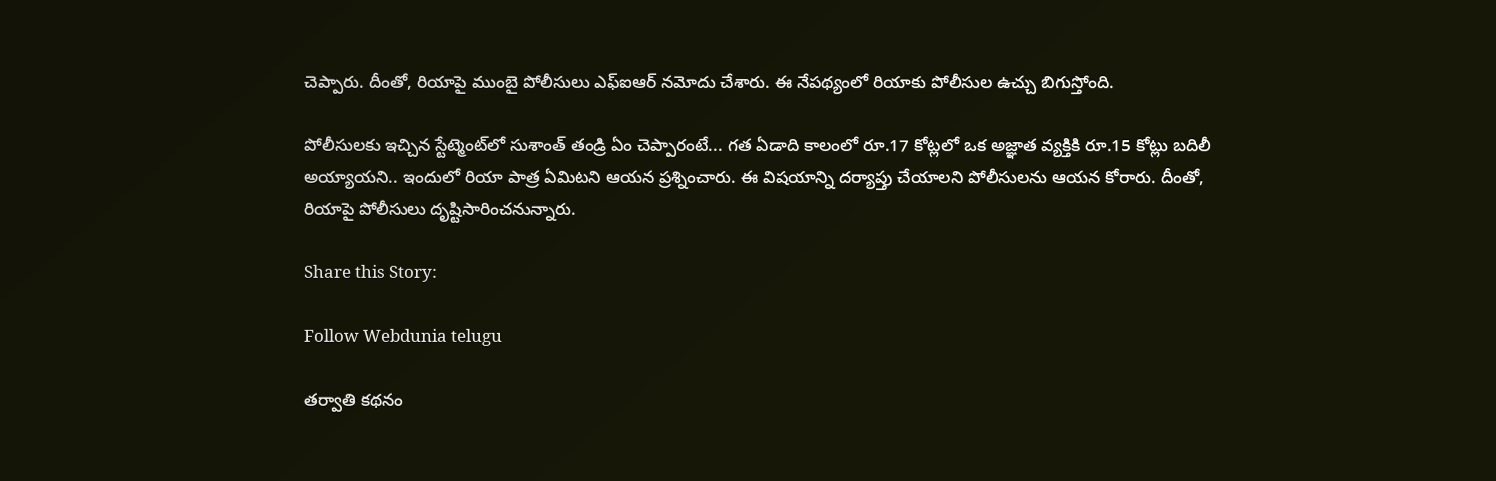చెప్పారు. దీంతో, రియాపై ముంబై పోలీసులు ఎఫ్ఐఆర్ నమోదు చేశారు. ఈ నేపథ్యంలో రియాకు పోలీసుల ఉచ్చు బిగుస్తోంది.

పోలీసులకు ఇచ్చిన స్టేట్మెంట్‌లో సుశాంత్ తండ్రి ఏం చెప్పారంటే... గత ఏడాది కాలంలో రూ.17 కోట్లలో ఒక అజ్ఞాత వ్యక్తికి రూ.15 కోట్లు బదిలీ అయ్యాయని.. ఇందులో రియా పాత్ర ఏమిటని ఆయన ప్రశ్నించారు. ఈ విషయాన్ని దర్యాప్తు చేయాలని పోలీసులను ఆయన కోరారు. దీంతో, రియాపై పోలీసులు దృష్టిసారించనున్నారు.

Share this Story:

Follow Webdunia telugu

తర్వాతి కథనం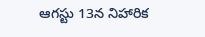ఆగస్టు 13న నిహారిక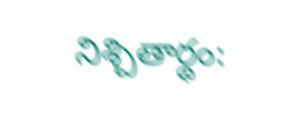నిశ్చితార్థం: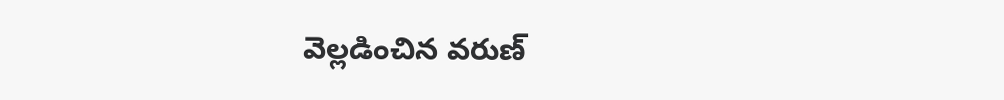వెల్లడించిన వరుణ్